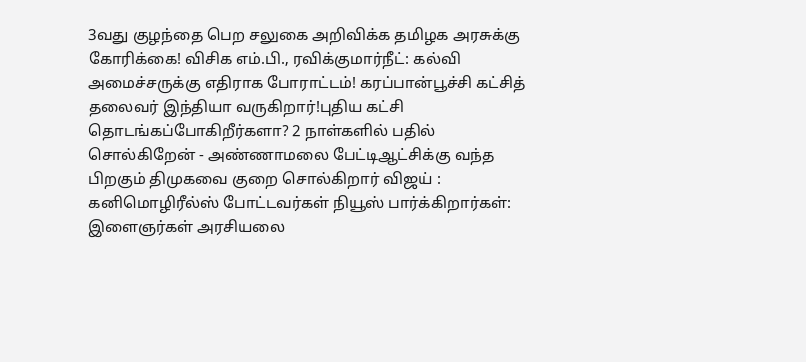3வது குழந்தை பெற சலுகை அறிவிக்க தமிழக அரசுக்கு கோரிக்கை! விசிக எம்.பி., ரவிக்குமார்நீட்: கல்வி அமைச்சருக்கு எதிராக போராட்டம்! கரப்பான்பூச்சி கட்சித் தலைவர் இந்தியா வருகிறார்!புதிய கட்சி தொடங்கப்போகிறீர்களா? 2 நாள்களில் பதில் சொல்கிறேன் - அண்ணாமலை பேட்டிஆட்சிக்கு வந்த பிறகும் திமுகவை குறை சொல்கிறார் விஜய் : கனிமொழிரீல்ஸ் போட்டவர்கள் நியூஸ் பார்க்கிறார்கள்: இளைஞர்கள் அரசியலை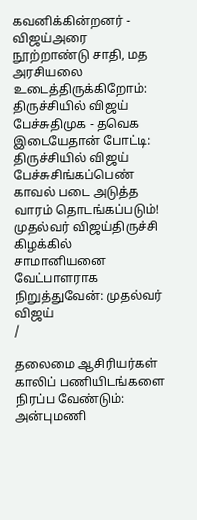கவனிக்கின்றனர் - விஜய்அரை நூற்றாண்டு சாதி, மத அரசியலை உடைத்திருக்கிறோம்: திருச்சியில் விஜய் பேச்சுதிமுக - தவெக இடையேதான் போட்டி: திருச்சியில் விஜய் பேச்சுசிங்கப்பெண் காவல் படை அடுத்த வாரம் தொடங்கப்படும்! முதல்வர் விஜய்திருச்சி கிழக்கில் சாமானியனை வேட்பாளராக நிறுத்துவேன்: முதல்வர் விஜய்
/

தலைமை ஆசிரியர்கள் காலிப் பணியிடங்களை நிரப்ப வேண்டும்: அன்புமணி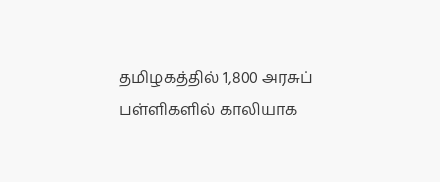தமிழகத்தில் 1,800 அரசுப் பள்ளிகளில் காலியாக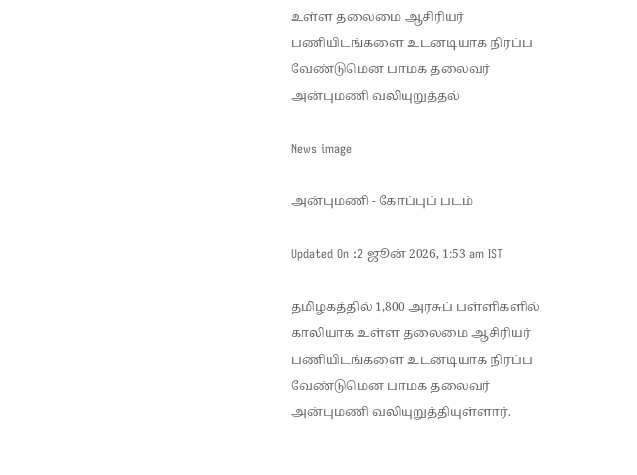உள்ள தலைமை ஆசிரியர் பணியிடங்களை உடனடியாக நிரப்ப வேண்டுமென பாமக தலைவர் அன்புமணி வலியுறுத்தல்

News image

அன்புமணி - கோப்புப் படம்

Updated On :2 ஜூன் 2026, 1:53 am IST

தமிழகத்தில் 1,800 அரசுப் பள்ளிகளில் காலியாக உள்ள தலைமை ஆசிரியர் பணியிடங்களை உடனடியாக நிரப்ப வேண்டுமென பாமக தலைவர் அன்புமணி வலியுறுத்தியுள்ளார்.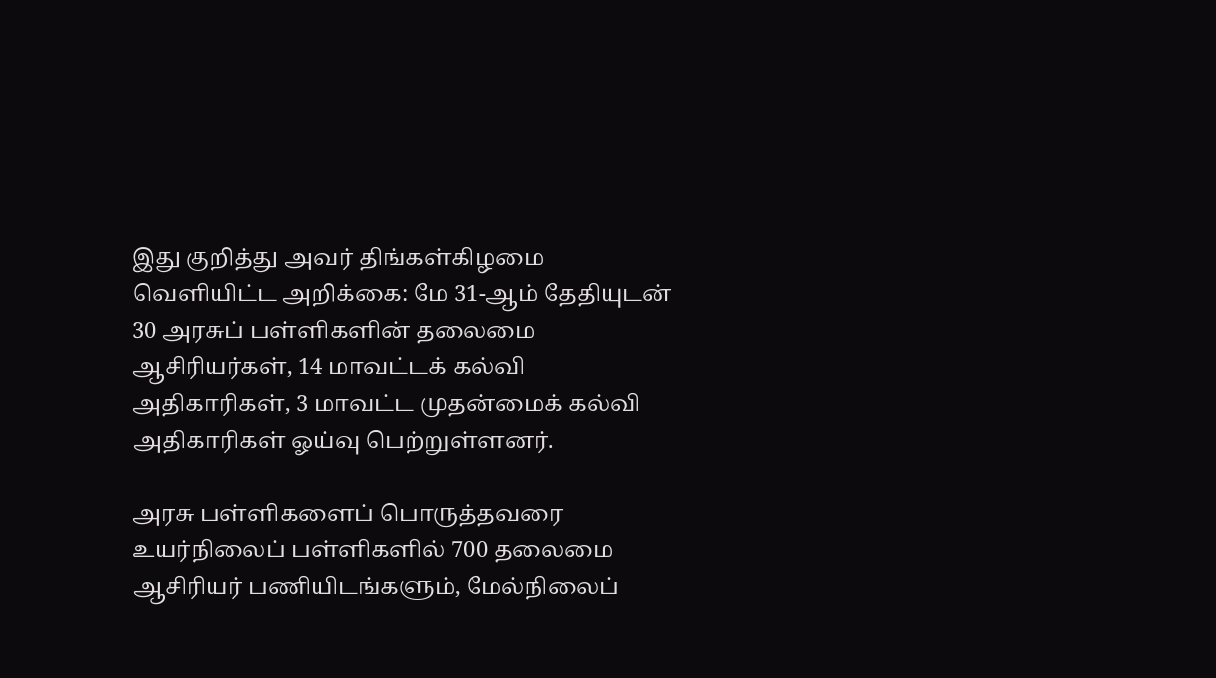இது குறித்து அவர் திங்கள்கிழமை வெளியிட்ட அறிக்கை: மே 31-ஆம் தேதியுடன் 30 அரசுப் பள்ளிகளின் தலைமை ஆசிரியர்கள், 14 மாவட்டக் கல்வி அதிகாரிகள், 3 மாவட்ட முதன்மைக் கல்வி அதிகாரிகள் ஓய்வு பெற்றுள்ளனர்.

அரசு பள்ளிகளைப் பொருத்தவரை உயர்நிலைப் பள்ளிகளில் 700 தலைமை ஆசிரியர் பணியிடங்களும், மேல்நிலைப்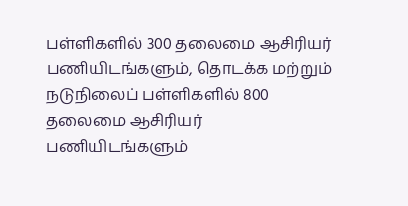பள்ளிகளில் 300 தலைமை ஆசிரியர் பணியிடங்களும், தொடக்க மற்றும் நடுநிலைப் பள்ளிகளில் 800 தலைமை ஆசிரியர் பணியிடங்களும்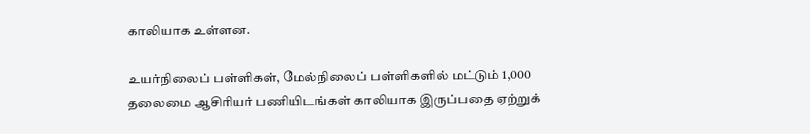காலியாக உள்ளன.

உயர்நிலைப் பள்ளிகள், மேல்நிலைப் பள்ளிகளில் மட்டும் 1,000 தலைமை ஆசிரியர் பணியிடங்கள் காலியாக இருப்பதை ஏற்றுக்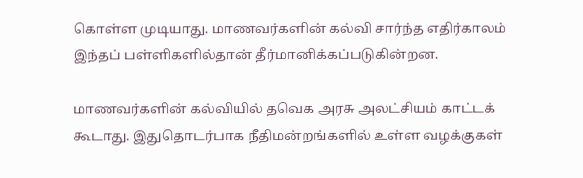கொள்ள முடியாது. மாணவர்களின் கல்வி சார்ந்த எதிர்காலம் இந்தப் பள்ளிகளில்தான் தீர்மானிக்கப்படுகின்றன.

மாணவர்களின் கல்வியில் தவெக அரசு அலட்சியம் காட்டக் கூடாது. இதுதொடர்பாக நீதிமன்றங்களில் உள்ள வழக்குகள்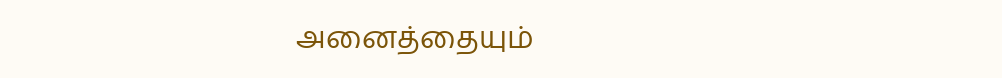அனைத்தையும்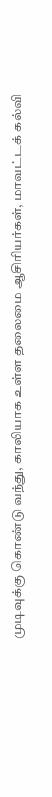முடிவுக்கு கொண்டு வந்து, காலியாக உள்ள தலைமை ஆசிரியர்கள், மாவட்டக் கல்வி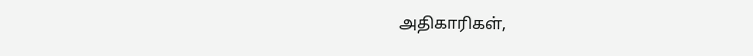அதிகாரிகள்,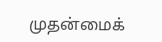முதன்மைக்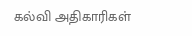கல்வி அதிகாரிகள்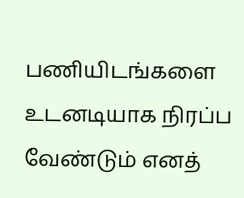பணியிடங்களை உடனடியாக நிரப்ப வேண்டும் எனத்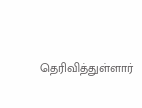தெரிவித்துள்ளார்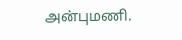அன்புமணி.